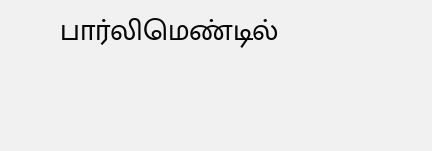பார்லிமெண்டில்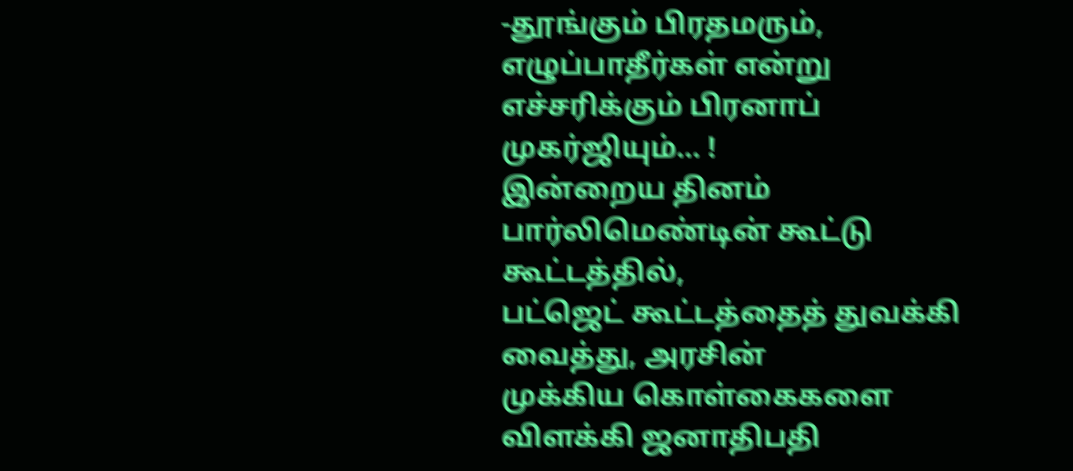-தூங்கும் பிரதமரும்,
எழுப்பாதீர்கள் என்று
எச்சரிக்கும் பிரனாப் முகர்ஜியும்… !
இன்றைய தினம் பார்லிமெண்டின் கூட்டு கூட்டத்தில்,
பட்ஜெட் கூட்டத்தைத் துவக்கி வைத்து, அரசின்
முக்கிய கொள்கைகளை விளக்கி ஜனாதிபதி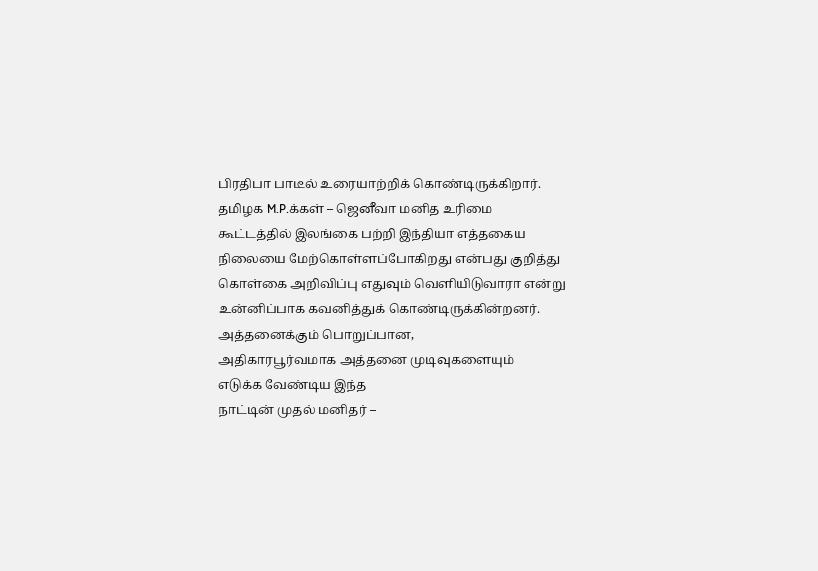பிரதிபா பாடீல் உரையாற்றிக் கொண்டிருக்கிறார்.
தமிழக M.P.க்கள் – ஜெனீவா மனித உரிமை
கூட்டத்தில் இலங்கை பற்றி இந்தியா எத்தகைய
நிலையை மேற்கொள்ளப்போகிறது என்பது குறித்து
கொள்கை அறிவிப்பு எதுவும் வெளியிடுவாரா என்று
உன்னிப்பாக கவனித்துக் கொண்டிருக்கின்றனர்.
அத்தனைக்கும் பொறுப்பான,
அதிகாரபூர்வமாக அத்தனை முடிவுகளையும்
எடுக்க வேண்டிய இந்த
நாட்டின் முதல் மனிதர் –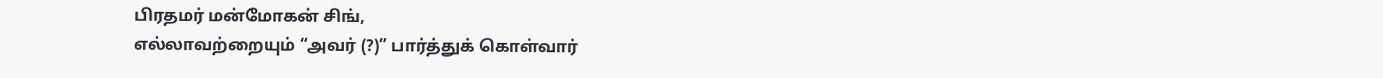பிரதமர் மன்மோகன் சிங்,
எல்லாவற்றையும் “அவர் (?)” பார்த்துக் கொள்வார்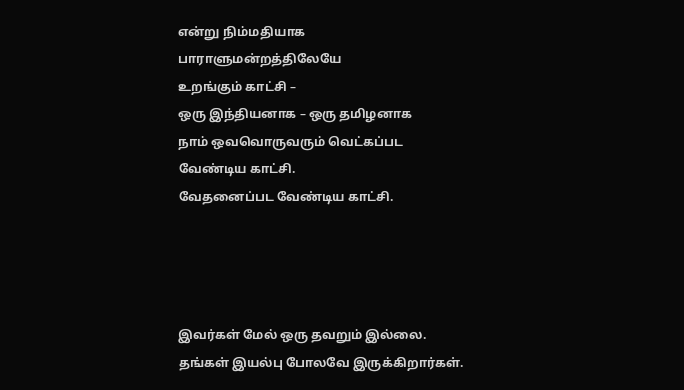என்று நிம்மதியாக பாராளுமன்றத்திலேயே
உறங்கும் காட்சி –
ஒரு இந்தியனாக – ஒரு தமிழனாக
நாம் ஒவவொருவரும் வெட்கப்பட வேண்டிய காட்சி.
வேதனைப்பட வேண்டிய காட்சி.




இவர்கள் மேல் ஒரு தவறும் இல்லை.
தங்கள் இயல்பு போலவே இருக்கிறார்கள்.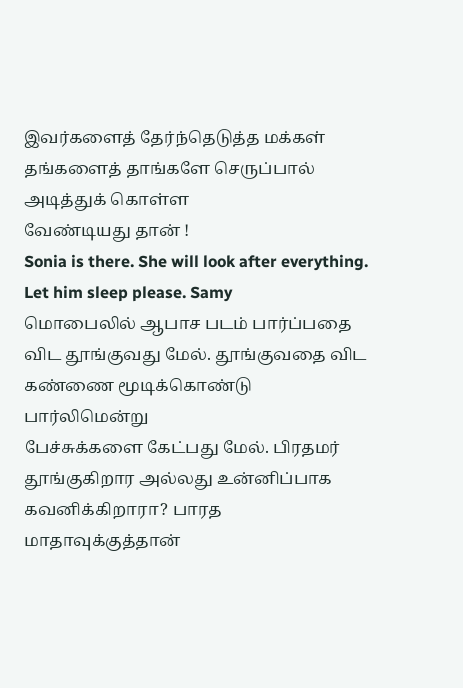இவர்களைத் தேர்ந்தெடுத்த மக்கள்
தங்களைத் தாங்களே செருப்பால் அடித்துக் கொள்ள
வேண்டியது தான் !
Sonia is there. She will look after everything. Let him sleep please. Samy
மொபைலில் ஆபாச படம் பார்ப்பதை விட தூங்குவது மேல். தூங்குவதை விட கண்ணை மூடிக்கொண்டு பார்லிமென்று
பேச்சுக்களை கேட்பது மேல். பிரதமர் தூங்குகிறார அல்லது உன்னிப்பாக கவனிக்கிறாரா? பாரத மாதாவுக்குத்தான்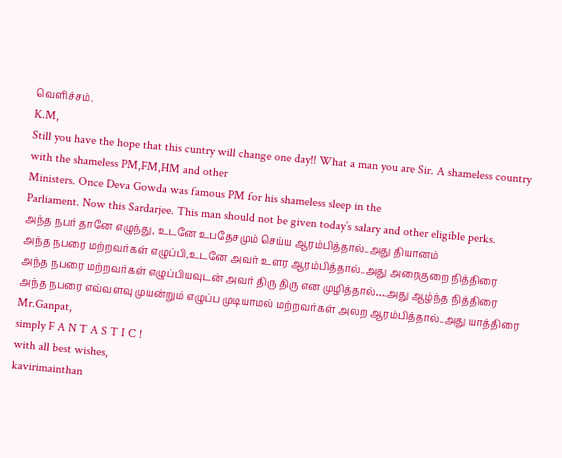வெளிச்சம்.
K.M,
Still you have the hope that this cuntry will change one day!! What a man you are Sir. A shameless country with the shameless PM,FM,HM and other
Ministers. Once Deva Gowda was famous PM for his shameless sleep in the
Parliament. Now this Sardarjee. This man should not be given today’s salary and other eligible perks.
அந்த நபர் தானே எழுந்து, உடனே உபதேசமும் செய்ய ஆரம்பித்தால்..அது தியானம்
அந்த நபரை மற்றவர்கள் எழுப்பி,உடனே அவர் உளர ஆரம்பித்தால்..அது அரைகுறை நித்திரை
அந்த நபரை மற்றவர்கள் எழுப்பியவுடன் அவர் திரு திரு என முழித்தால்….அது ஆழ்ந்த நித்திரை
அந்த நபரை எவ்வளவு முயன்றும் எழுப்ப முடியாமல் மற்றவர்கள் அலற ஆரம்பித்தால்..அது யாத்திரை
Mr.Ganpat,
simply F A N T A S T I C !
with all best wishes,
kavirimainthan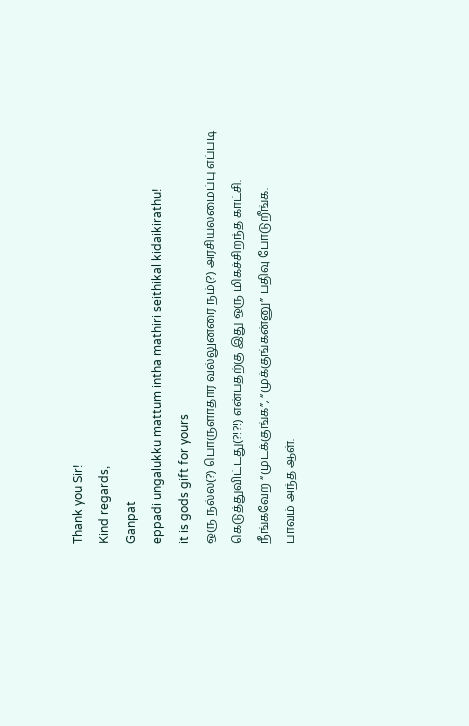Thank you Sir!
Kind regards,
Ganpat
eppadi ungalukku mattum intha mathiri seithikal kidaikirathu!
it is gods gift for yours
ஒரு நல்ல(?) பொருளாதார வல்லுனரை நம்(?) அரசியலமைப்பு எப்படி கெடுத்துவிட்டது(?!?!) என்பதற்கு இது ஒரு மிகச்சிறந்த காட்சி.
நீங்கவேற “முடக்குங்க”, “முக்குங்கன்னு” பதிவு போடுறீங்க.
பாவம் அந்த ஆள்.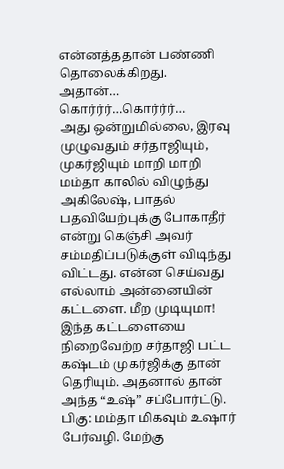என்னத்ததான் பண்ணி தொலைக்கிறது.
அதான்… கொர்ர்ர்…கொர்ர்ர்…
அது ஒன்றுமில்லை, இரவு முழுவதும் சர்தாஜியும், முகர்ஜியும் மாறி மாறி மம்தா காலில் விழுந்து அகிலேஷ், பாதல் பதவியேற்புக்கு போகாதீர் என்று கெஞ்சி அவர் சம்மதிப்படுக்குள் விடிந்து விட்டது. என்ன செய்வது எல்லாம் அன்னையின் கட்டளை. மீற முடியுமா! இந்த கட்டளையை நிறைவேற்ற சர்தாஜி பட்ட கஷ்டம் முகர்ஜிக்கு தான் தெரியும். அதனால் தான் அந்த “உஷ்” சப்போர்ட்டு.
பிகு: மம்தா மிகவும் உஷார் பேர்வழி. மேற்கு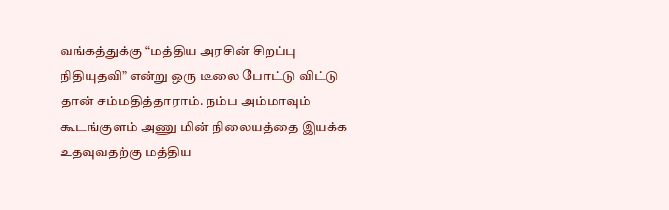வங்கத்துக்கு “மத்திய அரசின் சிறப்பு நிதியுதவி” என்று ஒரு டீலை போட்டு விட்டு தான் சம்மதித்தாராம். நம்ப அம்மாவும் கூடங்குளம் அணு மின் நிலையத்தை இயக்க உதவுவதற்கு மத்திய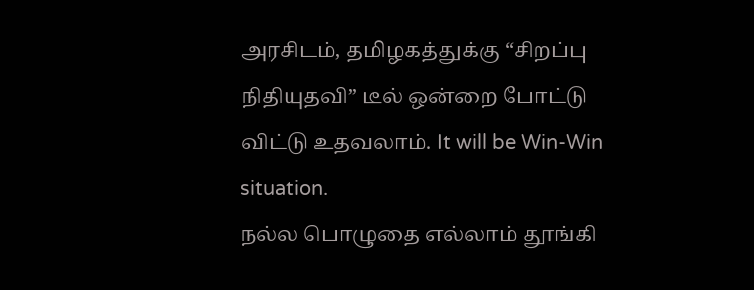அரசிடம், தமிழகத்துக்கு “சிறப்பு நிதியுதவி” டீல் ஒன்றை போட்டு விட்டு உதவலாம். It will be Win-Win situation.
நல்ல பொழுதை எல்லாம் தூங்கி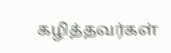கழித்தவர்கள்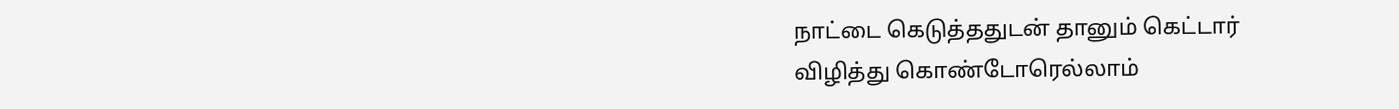நாட்டை கெடுத்ததுடன் தானும் கெட்டார்
விழித்து கொண்டோரெல்லாம்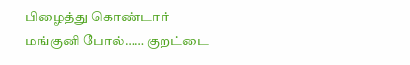பிழைத்து கொண்டார்
மங்குனி போல்…… குறட்டை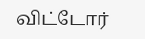விட்டோர்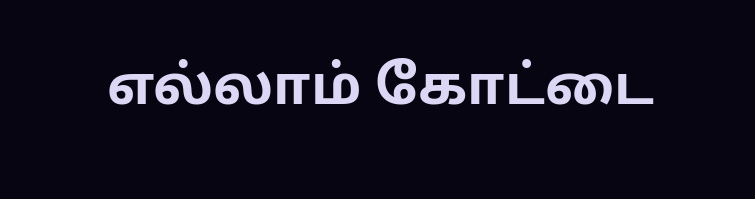எல்லாம் கோட்டை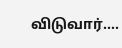விடுவார்….